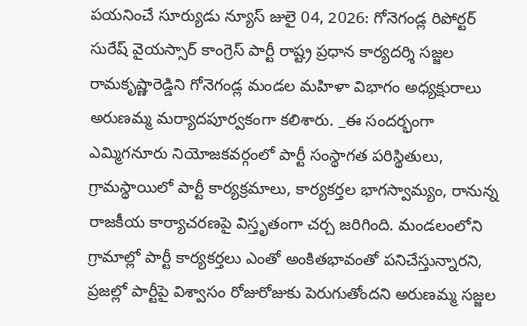పయనించే సూర్యుడు న్యూస్ జులై 04, 2026: గోనెగండ్ల రిపోర్టర్ సురేష్ వైయస్సార్ కాంగ్రెస్ పార్టీ రాష్ట్ర ప్రధాన కార్యదర్శి సజ్జల రామకృష్ణారెడ్డిని గోనెగండ్ల మండల మహిళా విభాగం అధ్యక్షురాలు అరుణమ్మ మర్యాదపూర్వకంగా కలిశారు. _ఈ సందర్భంగా ఎమ్మిగనూరు నియోజకవర్గంలో పార్టీ సంస్థాగత పరిస్థితులు, గ్రామస్థాయిలో పార్టీ కార్యక్రమాలు, కార్యకర్తల భాగస్వామ్యం, రానున్న రాజకీయ కార్యాచరణపై విస్తృతంగా చర్చ జరిగింది. మండలంలోని గ్రామాల్లో పార్టీ కార్యకర్తలు ఎంతో అంకితభావంతో పనిచేస్తున్నారని, ప్రజల్లో పార్టీపై విశ్వాసం రోజురోజుకు పెరుగుతోందని అరుణమ్మ సజ్జల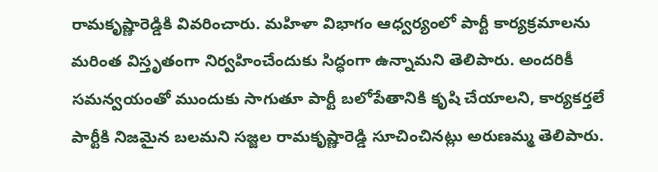రామకృష్ణారెడ్డికి వివరించారు. మహిళా విభాగం ఆధ్వర్యంలో పార్టీ కార్యక్రమాలను మరింత విస్తృతంగా నిర్వహించేందుకు సిద్ధంగా ఉన్నామని తెలిపారు. అందరికీ సమన్వయంతో ముందుకు సాగుతూ పార్టీ బలోపేతానికి కృషి చేయాలని, కార్యకర్తలే పార్టీకి నిజమైన బలమని సజ్జల రామకృష్ణారెడ్డి సూచించినట్లు అరుణమ్మ తెలిపారు.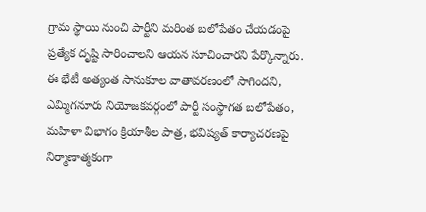గ్రామ స్థాయి నుంచి పార్టీని మరింత బలోపేతం చేయడంపై ప్రత్యేక దృష్టి సారించాలని ఆయన సూచించారని పేర్కొన్నారు. ఈ భేటీ అత్యంత సానుకూల వాతావరణంలో సాగిందని, ఎమ్మిగనూరు నియోజకవర్గంలో పార్టీ సంస్థాగత బలోపేతం, మహిళా విభాగం క్రియాశీల పాత్ర, భవిష్యత్ కార్యాచరణపై నిర్మాణాత్మకంగా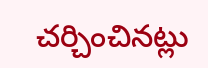చర్చించినట్లు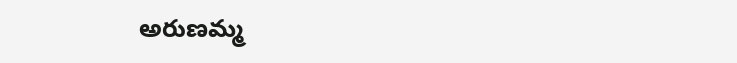అరుణమ్మ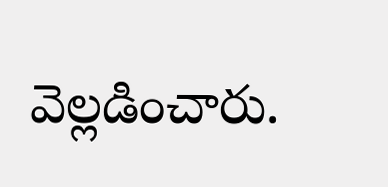వెల్లడించారు.